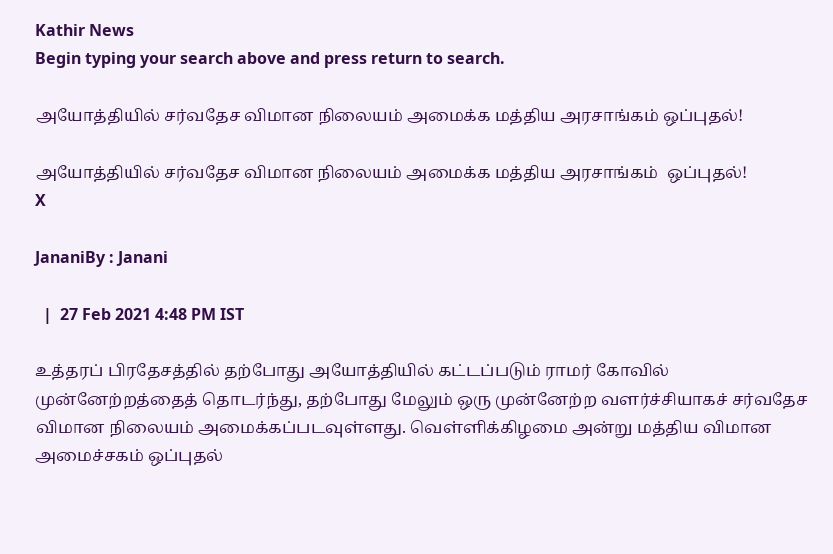Kathir News
Begin typing your search above and press return to search.

அயோத்தியில் சர்வதேச விமான நிலையம் அமைக்க மத்திய அரசாங்கம் ஒப்புதல்!

அயோத்தியில் சர்வதேச விமான நிலையம் அமைக்க மத்திய அரசாங்கம்  ஒப்புதல்!
X

JananiBy : Janani

  |  27 Feb 2021 4:48 PM IST

உத்தரப் பிரதேசத்தில் தற்போது அயோத்தியில் கட்டப்படும் ராமர் கோவில் முன்னேற்றத்தைத் தொடர்ந்து, தற்போது மேலும் ஒரு முன்னேற்ற வளர்ச்சியாகச் சர்வதேச விமான நிலையம் அமைக்கப்படவுள்ளது. வெள்ளிக்கிழமை அன்று மத்திய விமான அமைச்சகம் ஒப்புதல்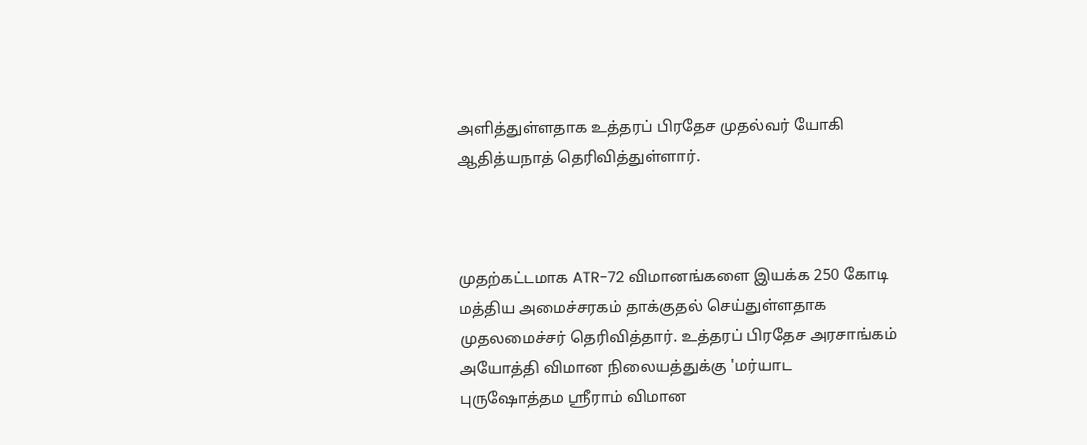அளித்துள்ளதாக உத்தரப் பிரதேச முதல்வர் யோகி ஆதித்யநாத் தெரிவித்துள்ளார்.



முதற்கட்டமாக ATR-72 விமானங்களை இயக்க 250 கோடி மத்திய அமைச்சரகம் தாக்குதல் செய்துள்ளதாக முதலமைச்சர் தெரிவித்தார். உத்தரப் பிரதேச அரசாங்கம் அயோத்தி விமான நிலையத்துக்கு 'மர்யாட புருஷோத்தம ஸ்ரீராம் விமான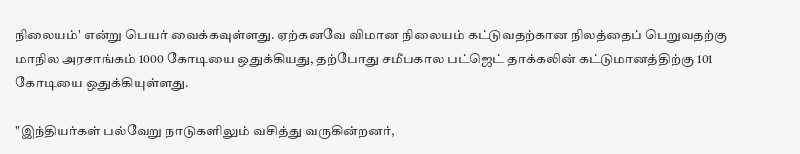நிலையம்' என்று பெயர் வைக்கவுள்ளது. ஏற்கனவே விமான நிலையம் கட்டுவதற்கான நிலத்தைப் பெறுவதற்கு மாநில அரசாங்கம் 1000 கோடியை ஒதுக்கியது, தற்போது சமீபகால பட்ஜெட் தாக்கலின் கட்டுமானத்திற்கு 101 கோடியை ஒதுக்கியுள்ளது.

"இந்தியர்கள் பல்வேறு நாடுகளிலும் வசித்து வருகின்றனர்,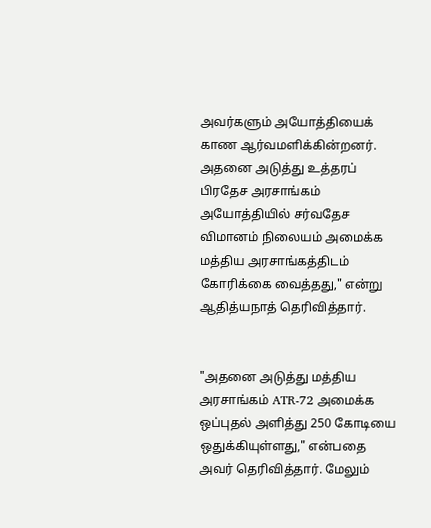அவர்களும் அயோத்தியைக் காண ஆர்வமளிக்கின்றனர். அதனை அடுத்து உத்தரப் பிரதேச அரசாங்கம் அயோத்தியில் சர்வதேச விமானம் நிலையம் அமைக்க மத்திய அரசாங்கத்திடம் கோரிக்கை வைத்தது," என்று ஆதித்யநாத் தெரிவித்தார்.


"அதனை அடுத்து மத்திய அரசாங்கம் ATR-72 அமைக்க ஒப்புதல் அளித்து 250 கோடியை ஒதுக்கியுள்ளது," என்பதை அவர் தெரிவித்தார். மேலும்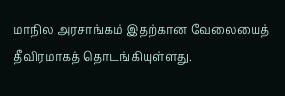மாநில அரசாங்கம் இதற்கான வேலையைத் தீவிரமாகத் தொடங்கியுள்ளது.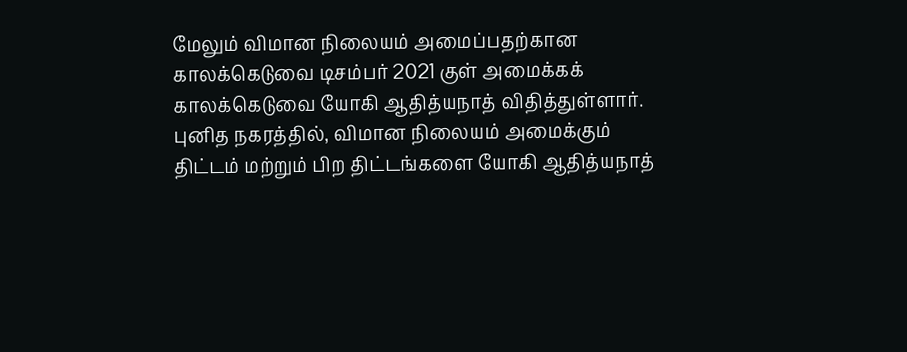மேலும் விமான நிலையம் அமைப்பதற்கான காலக்கெடுவை டிசம்பர் 2021 குள் அமைக்கக் காலக்கெடுவை யோகி ஆதித்யநாத் விதித்துள்ளார். புனித நகரத்தில், விமான நிலையம் அமைக்கும் திட்டம் மற்றும் பிற திட்டங்களை யோகி ஆதித்யநாத்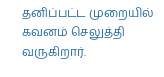தனிப்பட்ட முறையில் கவனம் செலுத்தி வருகிறார்.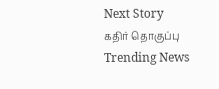Next Story
கதிர் தொகுப்பு
Trending News